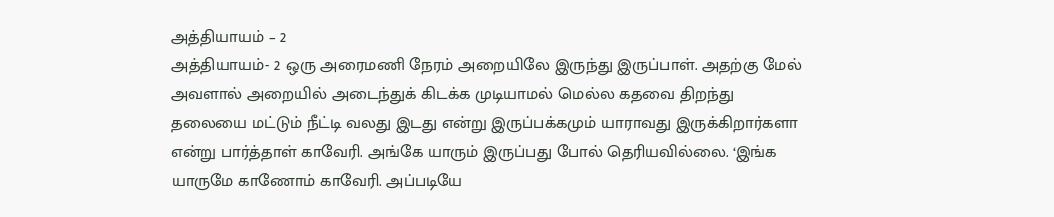அத்தியாயம் – 2
அத்தியாயம்- 2 ஒரு அரைமணி நேரம் அறையிலே இருந்து இருப்பாள். அதற்கு மேல் அவளால் அறையில் அடைந்துக் கிடக்க முடியாமல் மெல்ல கதவை திறந்து தலையை மட்டும் நீட்டி வலது இடது என்று இருப்பக்கமும் யாராவது இருக்கிறார்களா என்று பார்த்தாள் காவேரி. அங்கே யாரும் இருப்பது போல் தெரியவில்லை. ‘இங்க யாருமே காணோம் காவேரி. அப்படியே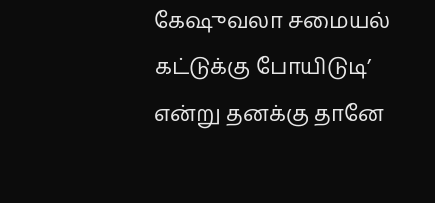கேஷுவலா சமையல் கட்டுக்கு போயிடுடி’ என்று தனக்கு தானே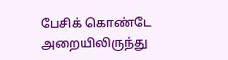பேசிக் கொண்டே அறையிலிருந்து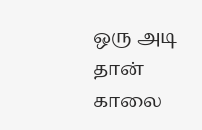ஒரு அடி தான் காலை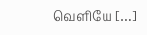வெளியே […]